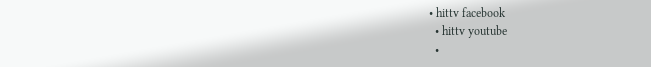• hittv facebook
  • hittv youtube
  •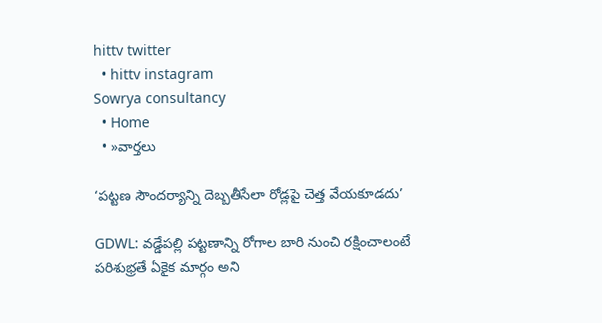hittv twitter
  • hittv instagram
Sowrya consultancy
  • Home
  • »వార్తలు

‘పట్టణ సౌందర్యాన్ని దెబ్బతీసేలా రోడ్లపై చెత్త వేయకూడదు’

GDWL: వడ్డేపల్లి పట్టణాన్ని రోగాల బారి నుంచి రక్షించాలంటే పరిశుభ్రతే ఏకైక మార్గం అని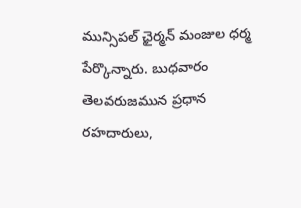మున్సిపల్ ఛైర్మన్ మంజుల ధర్మ పేర్కొన్నారు. బుధవారం తెలవరుజమున ప్రధాన రహదారులు,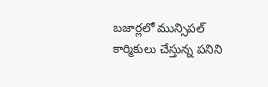బజార్లలో మున్సిపల్ కార్మికులు చేస్తున్న పనిని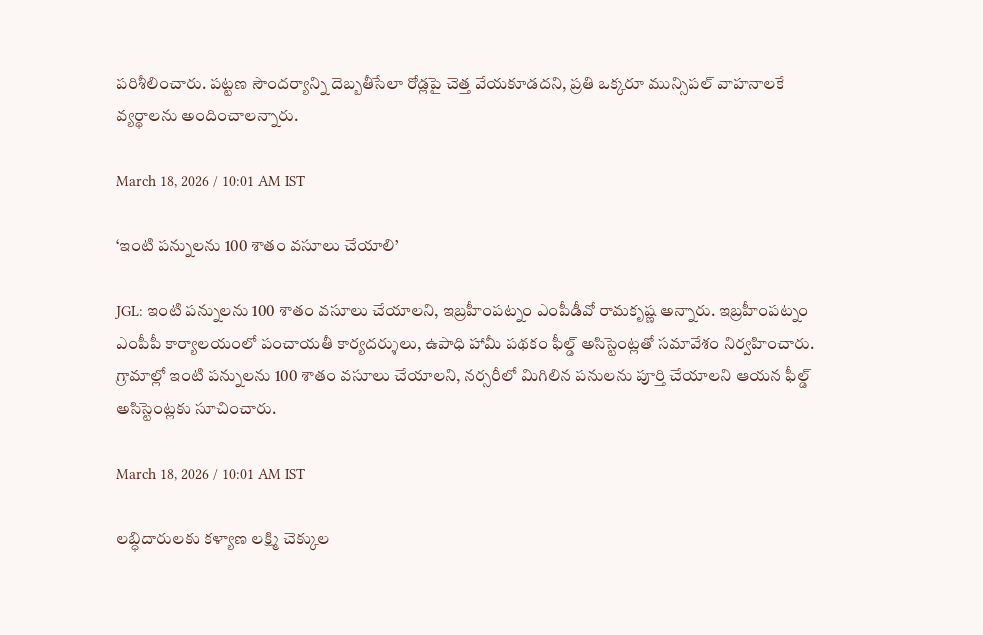పరిశీలించారు. పట్టణ సౌందర్యాన్ని దెబ్బతీసేలా రోడ్లపై చెత్త వేయకూడదని, ప్రతి ఒక్కరూ మున్సిపల్ వాహనాలకే వ్యర్థాలను అందించాలన్నారు.

March 18, 2026 / 10:01 AM IST

‘ఇంటి పన్నులను 100 శాతం వసూలు చేయాలి’

JGL: ఇంటి పన్నులను 100 శాతం వసూలు చేయాలని, ఇబ్రహీంపట్నం ఎంపీడీవో రామకృష్ణ అన్నారు. ఇబ్రహీంపట్నం ఎంపీపీ కార్యాలయంలో పంచాయతీ కార్యదర్శులు, ఉపాధి హామీ పథకం ఫీల్డ్ అసిస్టెంట్లతో సమావేశం నిర్వహించారు. గ్రామాల్లో ఇంటి పన్నులను 100 శాతం వసూలు చేయాలని, నర్సరీలో మిగిలిన పనులను పూర్తి చేయాలని ఆయన ఫీల్డ్ అసిస్టెంట్లకు సూచించారు.

March 18, 2026 / 10:01 AM IST

లబ్ధిదారులకు కళ్యాణ లక్ష్మి చెక్కుల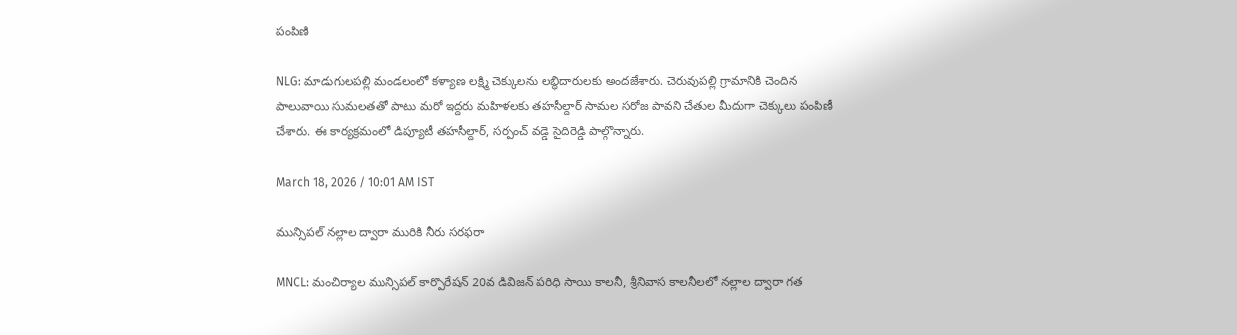పంపిణి

NLG: మాడుగులపల్లి మండలంలో కళ్యాణ లక్ష్మి చెక్కులను లబ్ధిదారులకు అందజేశారు. చెరువుపల్లి గ్రామానికి చెందిన పాలువాయి సుమలతతో పాటు మరో ఇద్దరు మహిళలకు తహసీల్దార్ సామల సరోజ పావని చేతుల మీదుగా చెక్కులు పంపిణీ చేశారు. ఈ కార్యక్రమంలో డిప్యూటీ తహసీల్దార్, సర్పంచ్ వడ్డె సైదిరెడ్డి పాల్గొన్నారు.

March 18, 2026 / 10:01 AM IST

మున్సిపల్ నల్లాల ద్వారా మురికి నీరు సరఫరా

MNCL: మంచిర్యాల మున్సిపల్ కార్పొరేషన్ 20వ డివిజన్ పరిధి సాయి కాలనీ, శ్రీనివాస కాలనీలలో నల్లాల ద్వారా గత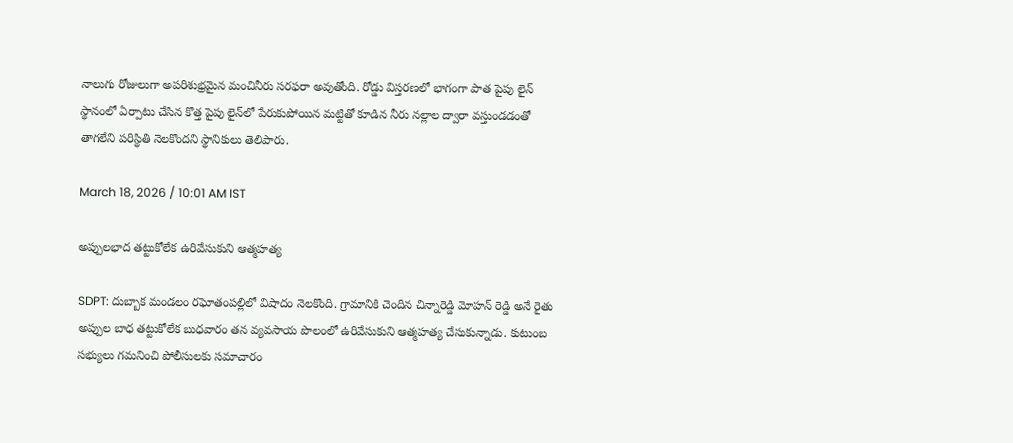నాలుగు రోజులుగా అపరిశుభ్రమైన మంచినీరు సరఫరా అవుతోంది. రోడ్డు విస్తరణలో భాగంగా పాత పైపు లైన్ స్థానంలో ఏర్పాటు చేసిన కొత్త పైపు లైన్‌లో పేరుకుపోయిన మట్టితో కూడిన నీరు నల్లాల ద్వారా వస్తుండడంతో తాగలేని పరిస్థితి నెలకొందని స్థానికులు తెలిపారు.

March 18, 2026 / 10:01 AM IST

అప్పులభాద తట్టుకోలేక ఉరివేసుకుని ఆత్మహత్య

SDPT: దుబ్బాక మండలం రఘోతంపల్లిలో విషాదం నెలకొంది. గ్రామానికి చెందిన చిన్నారెడ్డి మోహన్ రెడ్డి అనే రైతు అప్పుల బాధ తట్టుకోలేక బుధవారం తన వ్యవసాయ పొలంలో ఉరివేసుకుని ఆత్మహత్య చేసుకున్నాడు. కుటుంబ సభ్యులు గమనించి పోలీసులకు సమాచారం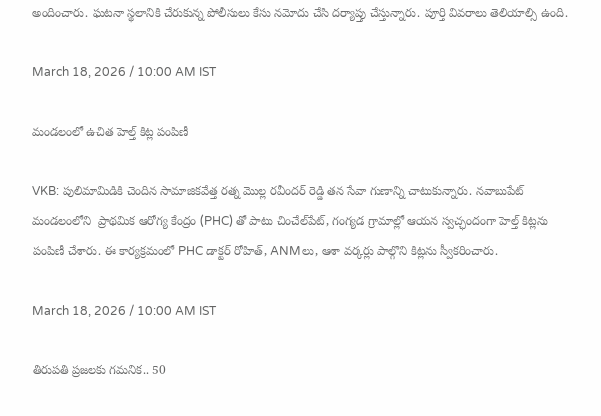అందించారు. ఘటనా స్థలానికి చేరుకున్న పోలీసులు కేసు నమోదు చేసి దర్యాప్తు చేస్తున్నారు. పూర్తి వివరాలు తెలియాల్సి ఉంది.

March 18, 2026 / 10:00 AM IST

మండలంలో ఉచిత హెల్త్ కిట్ల పంపిణీ

VKB: పులిమామిడికి చెందిన సామాజికవేత్త రత్న మొల్ల రవీందర్ రెడ్డి తన సేవా గుణాన్ని చాటుకున్నారు. నవాబుపేట్ మండలంలోని  ప్రాథమిక ఆరోగ్య కేంద్రం (PHC) తో పాటు చించేల్‌పేట్, గంగ్యడ గ్రామాల్లో ఆయన స్వచ్ఛందంగా హెల్త్ కిట్లను పంపిణీ చేశారు. ఈ కార్యక్రమంలో PHC డాక్టర్ రోహిత్, ANMలు, ఆశా వర్కర్లు పాల్గొని కిట్లను స్వీకరించారు.

March 18, 2026 / 10:00 AM IST

తిరుపతి ప్రజలకు గమనిక.. 50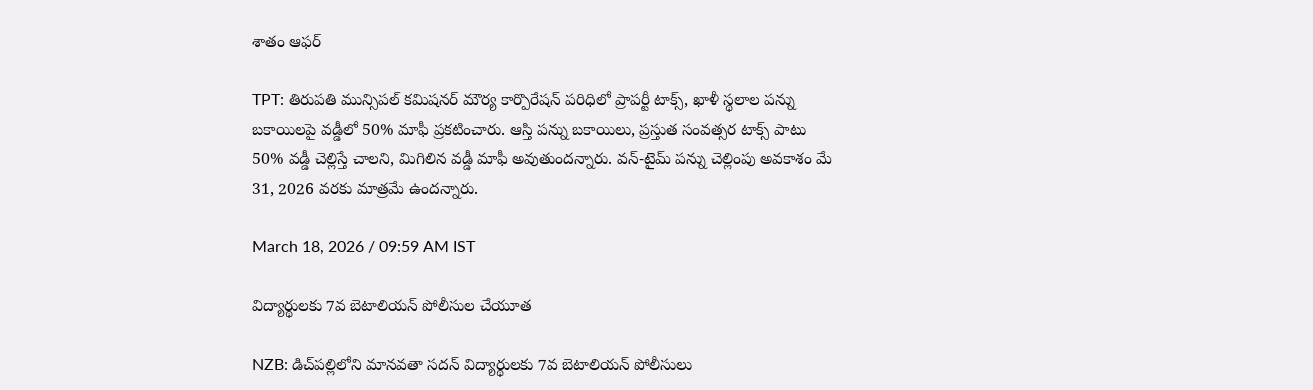శాతం ఆఫర్

TPT: తిరుపతి మున్సిపల్ కమిషనర్ మౌర్య కార్పొరేషన్ పరిధిలో ప్రాపర్టీ టాక్స్, ఖాళీ స్థలాల పన్ను బకాయిలపై వడ్డీలో 50% మాఫీ ప్రకటించారు. ఆస్తి పన్ను బకాయిలు, ప్రస్తుత సంవత్సర టాక్స్ పాటు 50% వడ్డీ చెల్లిస్తే చాలని, మిగిలిన వడ్డీ మాఫీ అవుతుందన్నారు. వన్-టైమ్ పన్ను చెల్లింపు అవకాశం మే 31, 2026 వరకు మాత్రమే ఉందన్నారు.

March 18, 2026 / 09:59 AM IST

విద్యార్థులకు 7వ బెటాలియన్ పోలీసుల చేయూత

NZB: డిచ్‌పల్లిలోని మానవతా సదన్ విద్యార్థులకు 7వ బెటాలియన్ పోలీసులు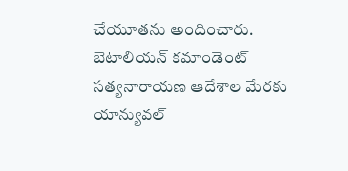చేయూతను అందించారు. బెటాలియన్ కమాండెంట్ సత్యనారాయణ ఆదేశాల మేరకు యాన్యువల్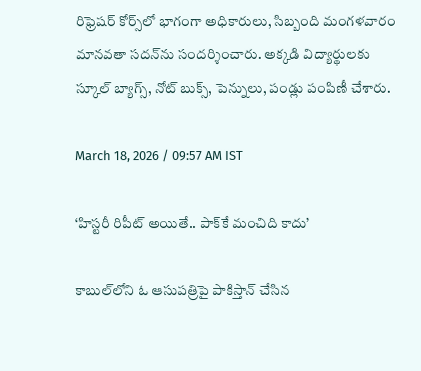రిఫ్రెషర్ కోర్స్‌లో భాగంగా అధికారులు, సిబ్బంది మంగళవారం మానవతా సదన్‌ను సందర్శించారు. అక్కడి విద్యార్థులకు స్కూల్ బ్యాగ్స్, నోట్ బుక్స్, పెన్నులు, పండ్లు పంపిణీ చేశారు.

March 18, 2026 / 09:57 AM IST

‘హిస్టరీ రిపీట్ అయితే.. పాక్‌కే మంచిది కాదు’

కాబుల్‌లోని ఓ ఆసుపత్రిపై పాకిస్తాన్ చేసిన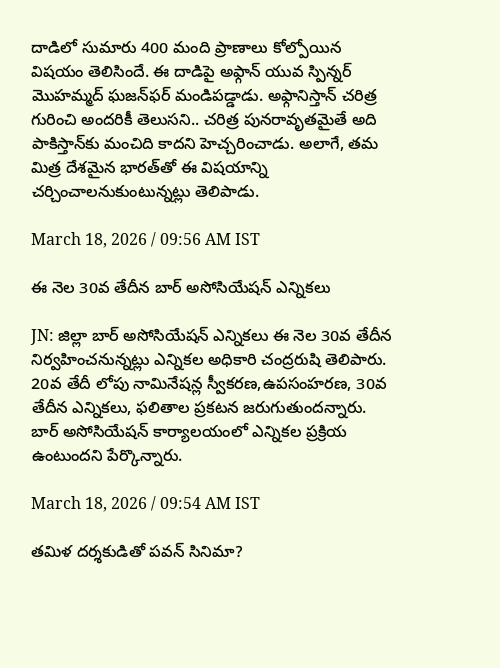దాడిలో సుమారు 400 మంది ప్రాణాలు కోల్పోయిన విషయం తెలిసిందే. ఈ దాడిపై అఫ్గాన్ యువ స్పిన్నర్ మొహమ్మద్ ఘజన్‌ఫర్ మండిపడ్డాడు. అఫ్గానిస్తాన్ చరిత్ర గురించి అందరికీ తెలుసని.. చరిత్ర పునరావృతమైతే అది పాకిస్తాన్‌కు మంచిది కాదని హెచ్చరించాడు. అలాగే, తమ మిత్ర దేశమైన భారత్‌తో ఈ విషయాన్ని చర్చించాలనుకుంటున్నట్లు తెలిపాడు.

March 18, 2026 / 09:56 AM IST

ఈ నెల 30వ తేదీన బార్ అసోసియేషన్ ఎన్నికలు

JN: జిల్లా బార్ అసోసియేషన్ ఎన్నికలు ఈ నెల 30వ తేదీన నిర్వహించనున్నట్లు ఎన్నికల అధికారి చంద్రరుషి తెలిపారు. 20వ తేదీ లోపు నామినేషన్ల స్వీకరణ,ఉపసంహరణ, 30వ తేదీన ఎన్నికలు, ఫలితాల ప్రకటన జరుగుతుందన్నారు. బార్ అసోసియేషన్ కార్యాలయంలో ఎన్నికల ప్రక్రియ ఉంటుందని పేర్కొన్నారు.

March 18, 2026 / 09:54 AM IST

తమిళ దర్శకుడితో పవన్ సినిమా?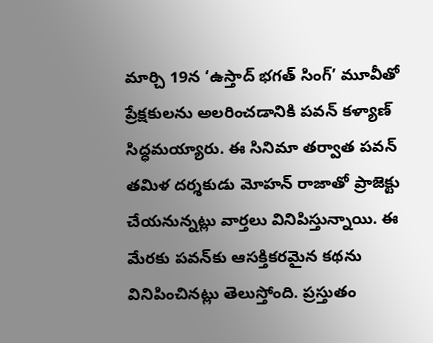మార్చి 19న ‘ఉస్తాద్ భగత్ సింగ్’ మూవీతో ప్రేక్షకులను అలరించడానికి పవన్ కళ్యాణ్ సిద్ధమయ్యారు. ఈ సినిమా తర్వాత పవన్ తమిళ దర్శకుడు మోహన్ రాజాతో ప్రాజెక్టు చేయనున్నట్లు వార్తలు వినిపిస్తున్నాయి. ఈ మేరకు పవన్‌కు ఆసక్తికరమైన కథను వినిపించినట్లు తెలుస్తోంది. ప్రస్తుతం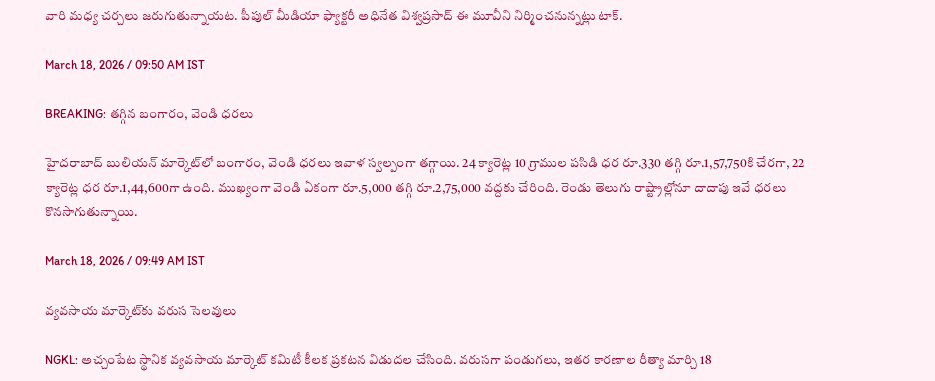వారి మధ్య చర్చలు జరుగుతున్నాయట. పీపుల్ మీడియా ఫ్యాక్టరీ అధినేత విశ్వప్రసాద్ ఈ మూవీని నిర్మించనున్నట్లు టాక్.

March 18, 2026 / 09:50 AM IST

BREAKING: తగ్గిన బంగారం, వెండి ధరలు

హైదరాబాద్ బులియన్ మార్కెట్‌లో బంగారం, వెండి ధరలు ఇవాళ స్వల్పంగా తగ్గాయి. 24 క్యారెట్ల 10 గ్రాముల పసిడి ధర రూ.330 తగ్గి రూ.1,57,750కి చేరగా, 22 క్యారెట్ల ధర రూ.1,44,600గా ఉంది. ముఖ్యంగా వెండి ఏకంగా రూ.5,000 తగ్గి రూ.2,75,000 వద్దకు చేరింది. రెండు తెలుగు రాష్ట్రాల్లోనూ దాదాపు ఇవే ధరలు కొనసాగుతున్నాయి.

March 18, 2026 / 09:49 AM IST

వ్యవసాయ మార్కెట్‌కు వరుస సెలవులు

NGKL: అచ్చంపేట స్థానిక వ్యవసాయ మార్కెట్ కమిటీ కీలక ప్రకటన విడుదల చేసింది. వరుసగా పండుగలు, ఇతర కారణాల రీత్యా మార్చి 18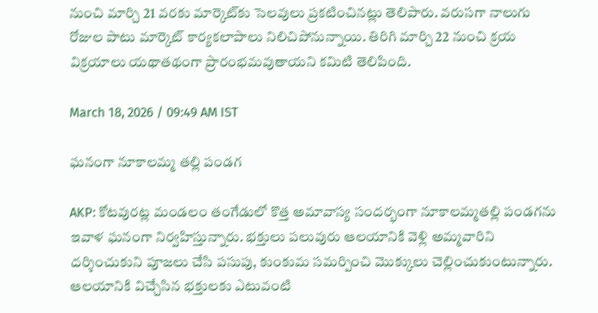నుంచి మార్చి 21 వరకు మార్కెట్‌కు సెలవులు ప్రకటించినట్లు తెలిపారు. వరుసగా నాలుగు రోజుల పాటు మార్కెట్ కార్యకలాపాలు నిలిచిపోనున్నాయి. తిరిగి మార్చి 22 నుంచి క్రయ విక్రయాలు యథాతథంగా ప్రారంభమవుతాయని కమిటి తెలిపింది.

March 18, 2026 / 09:49 AM IST

ఘనంగా నూకాలమ్మ తల్లి పండగ

AKP: కోటవురట్ల మండలం తంగేడులో కొత్త అమావాస్య సందర్భంగా నూకాలమ్మతల్లి పండగను ఇవాళ ఘనంగా నిర్వహిస్తున్నారు. భక్తులు పలువురు ఆలయానికి వెళ్లి అమ్మవారిని దర్శించుకుని పూజలు చేసి పసుపు, కుంకుమ సమర్పించి మొక్కులు చెల్లించుకుంటున్నారు. ఆలయానికి విచ్చేసిన భక్తులకు ఎటువంటి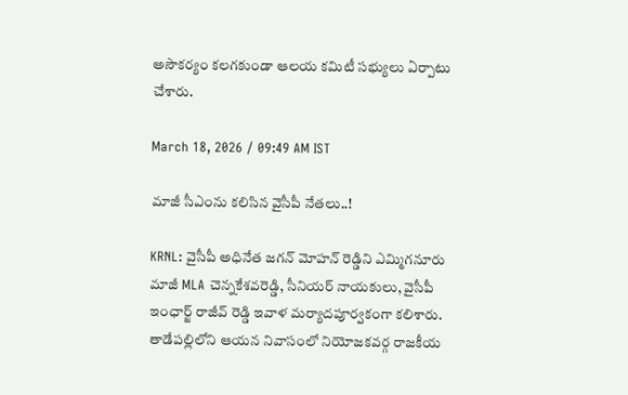అసౌకర్యం కలగకుండా ఆలయ కమిటీ సభ్యులు ఏర్పాటు చేశారు.

March 18, 2026 / 09:49 AM IST

మాజీ సీఎంను కలిసిన వైసీపీ నేతలు..!

KRNL: వైసీపీ అధినేత జగన్ మోహన్ రెడ్డిని ఎమ్మిగనూరు మాజీ MLA చెన్నకేశవరెడ్డి, సీనియర్ నాయకులు, వైసీపీ ఇంఛార్జ్ రాజీవ్ రెడ్డి ఇవాళ మర్యాదపూర్వకంగా కలిశారు. తాడేపల్లిలోని ఆయన నివాసంలో నియోజకవర్గ రాజకీయ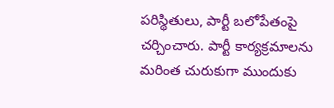పరిస్థితులు, పార్టీ బలోపేతంపై చర్చించారు. పార్టీ కార్యక్రమాలను మరింత చురుకుగా ముందుకు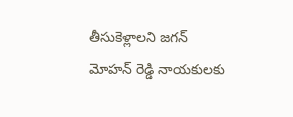తీసుకెళ్లాలని జగన్ మోహన్ రెడ్డి నాయకులకు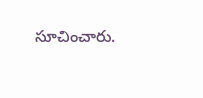సూచించారు.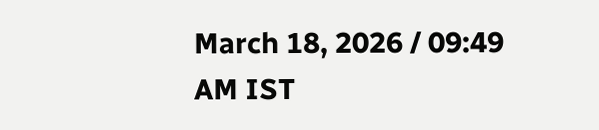March 18, 2026 / 09:49 AM IST